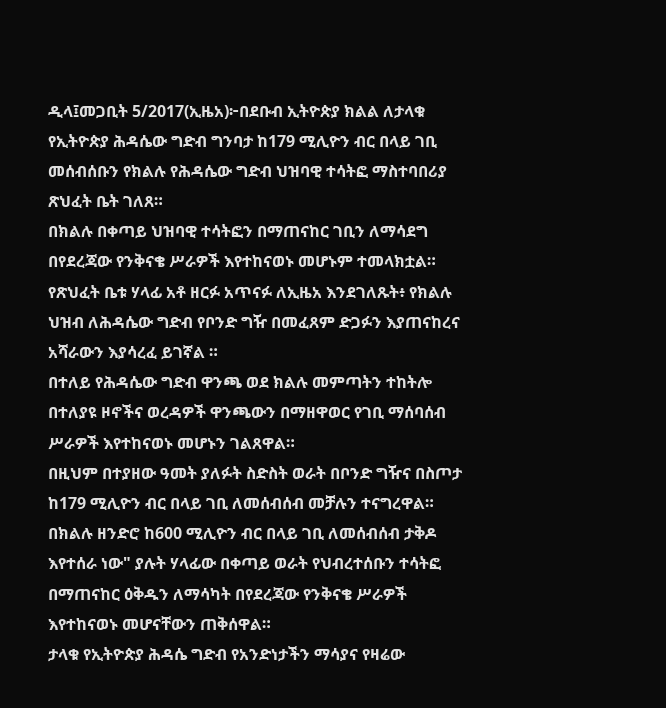ዲላ፤መጋቢት 5/2017(ኢዜአ)፦በደቡብ ኢትዮጵያ ክልል ለታላቁ የኢትዮጵያ ሕዳሴው ግድብ ግንባታ ከ179 ሚሊዮን ብር በላይ ገቢ መሰብሰቡን የክልሉ የሕዳሴው ግድብ ህዝባዊ ተሳትፎ ማስተባበሪያ ጽህፈት ቤት ገለጸ።
በክልሉ በቀጣይ ህዝባዊ ተሳትፎን በማጠናከር ገቢን ለማሳደግ በየደረጃው የንቅናቄ ሥራዎች እየተከናወኑ መሆኑም ተመላክቷል።
የጽህፈት ቤቱ ሃላፊ አቶ ዘርፉ አጥናፉ ለኢዜአ እንደገለጹት፥ የክልሉ ህዝብ ለሕዳሴው ግድብ የቦንድ ግዥ በመፈጸም ድጋፉን እያጠናከረና አሻራውን እያሳረፈ ይገኛል ።
በተለይ የሕዳሴው ግድብ ዋንጫ ወደ ክልሉ መምጣትን ተከትሎ በተለያዩ ዞኖችና ወረዳዎች ዋንጫውን በማዘዋወር የገቢ ማሰባሰብ ሥራዎች እየተከናወኑ መሆኑን ገልጸዋል።
በዚህም በተያዘው ዓመት ያለፉት ስድስት ወራት በቦንድ ግዥና በስጦታ ከ179 ሚሊዮን ብር በላይ ገቢ ለመሰብሰብ መቻሉን ተናግረዋል።
በክልሉ ዘንድሮ ከ600 ሚሊዮን ብር በላይ ገቢ ለመሰብሰብ ታቅዶ እየተሰራ ነው" ያሉት ሃላፊው በቀጣይ ወራት የህብረተሰቡን ተሳትፎ በማጠናከር ዕቅዱን ለማሳካት በየደረጃው የንቅናቄ ሥራዎች እየተከናወኑ መሆናቸውን ጠቅሰዋል።
ታላቁ የኢትዮጵያ ሕዳሴ ግድብ የአንድነታችን ማሳያና የዛሬው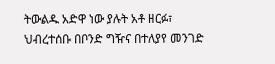ትውልዱ አድዋ ነው ያሉት አቶ ዘርፉ፣ ህብረተሰቡ በቦንድ ግዥና በተለያየ መንገድ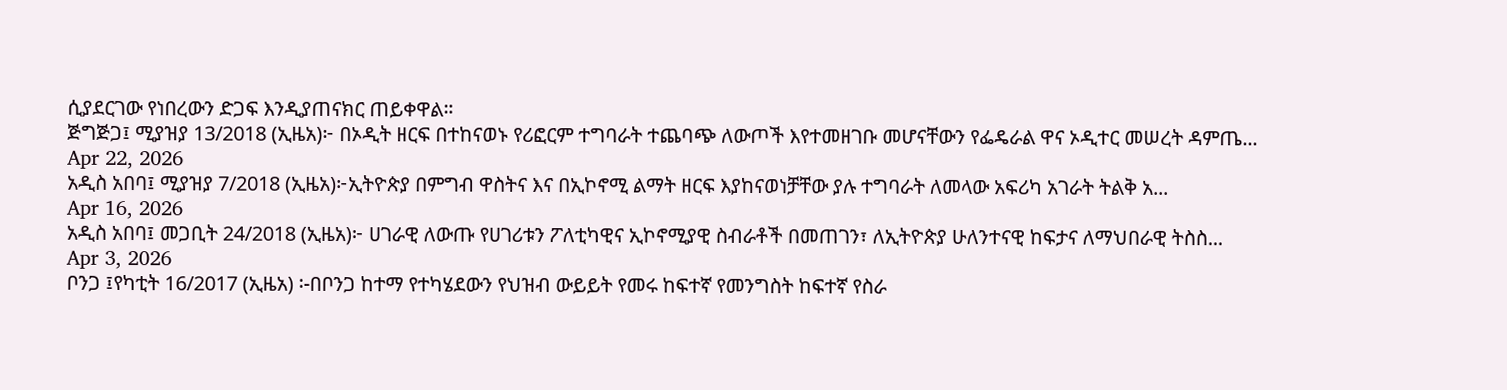ሲያደርገው የነበረውን ድጋፍ እንዲያጠናክር ጠይቀዋል።
ጅግጅጋ፤ ሚያዝያ 13/2018 (ኢዜአ)፦ በኦዲት ዘርፍ በተከናወኑ የሪፎርም ተግባራት ተጨባጭ ለውጦች እየተመዘገቡ መሆናቸውን የፌዴራል ዋና ኦዲተር መሠረት ዳምጤ...
Apr 22, 2026
አዲስ አበባ፤ ሚያዝያ 7/2018 (ኢዜአ)፦ኢትዮጵያ በምግብ ዋስትና እና በኢኮኖሚ ልማት ዘርፍ እያከናወነቻቸው ያሉ ተግባራት ለመላው አፍሪካ አገራት ትልቅ አ...
Apr 16, 2026
አዲስ አበባ፤ መጋቢት 24/2018 (ኢዜአ)፦ ሀገራዊ ለውጡ የሀገሪቱን ፖለቲካዊና ኢኮኖሚያዊ ስብራቶች በመጠገን፣ ለኢትዮጵያ ሁለንተናዊ ከፍታና ለማህበራዊ ትስስ...
Apr 3, 2026
ቦንጋ ፤የካቲት 16/2017 (ኢዜአ) ፡-በቦንጋ ከተማ የተካሄደውን የህዝብ ውይይት የመሩ ከፍተኛ የመንግስት ከፍተኛ የስራ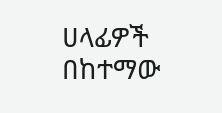ሀላፊዎች በከተማው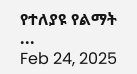የተለያዩ የልማት ...
Feb 24, 2025